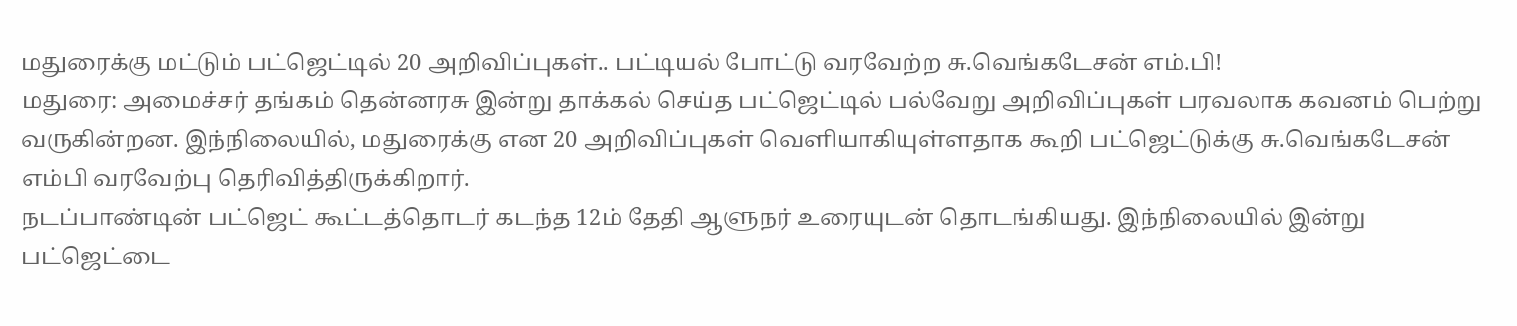மதுரைக்கு மட்டும் பட்ஜெட்டில் 20 அறிவிப்புகள்.. பட்டியல் போட்டு வரவேற்ற சு.வெங்கடேசன் எம்.பி!
மதுரை: அமைச்சர் தங்கம் தென்னரசு இன்று தாக்கல் செய்த பட்ஜெட்டில் பல்வேறு அறிவிப்புகள் பரவலாக கவனம் பெற்று வருகின்றன. இந்நிலையில், மதுரைக்கு என 20 அறிவிப்புகள் வெளியாகியுள்ளதாக கூறி பட்ஜெட்டுக்கு சு.வெங்கடேசன் எம்பி வரவேற்பு தெரிவித்திருக்கிறார்.
நடப்பாண்டின் பட்ஜெட் கூட்டத்தொடர் கடந்த 12ம் தேதி ஆளுநர் உரையுடன் தொடங்கியது. இந்நிலையில் இன்று பட்ஜெட்டை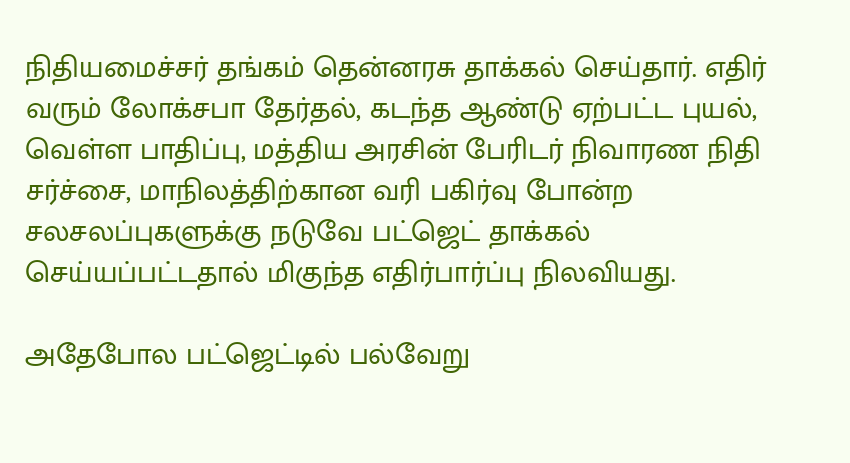நிதியமைச்சர் தங்கம் தென்னரசு தாக்கல் செய்தார். எதிர் வரும் லோக்சபா தேர்தல், கடந்த ஆண்டு ஏற்பட்ட புயல், வெள்ள பாதிப்பு, மத்திய அரசின் பேரிடர் நிவாரண நிதி சர்ச்சை, மாநிலத்திற்கான வரி பகிர்வு போன்ற சலசலப்புகளுக்கு நடுவே பட்ஜெட் தாக்கல் செய்யப்பட்டதால் மிகுந்த எதிர்பார்ப்பு நிலவியது.

அதேபோல பட்ஜெட்டில் பல்வேறு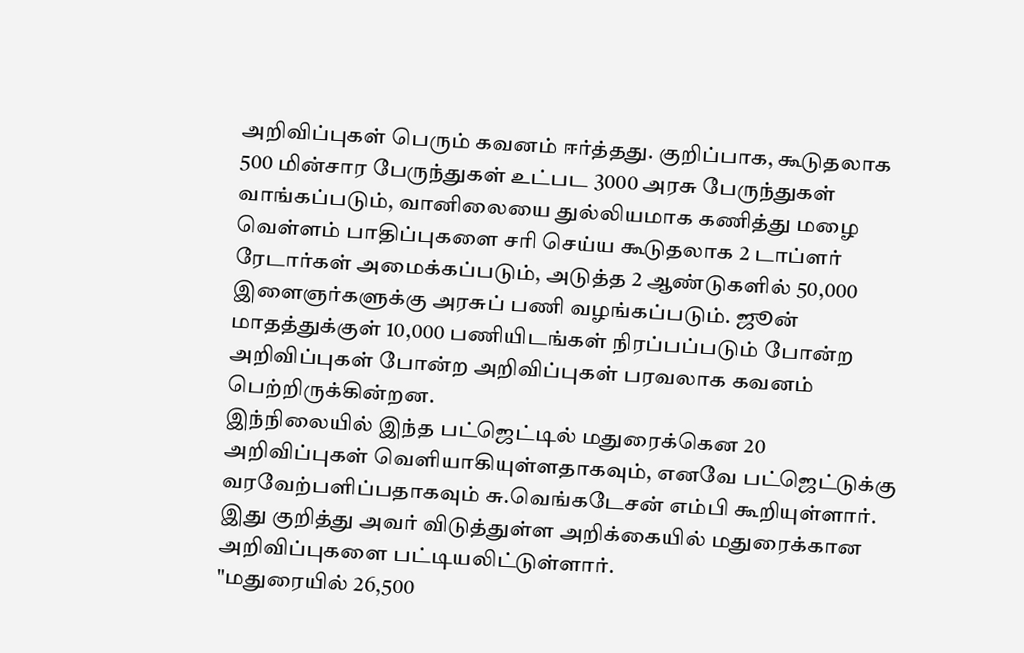அறிவிப்புகள் பெரும் கவனம் ஈர்த்தது. குறிப்பாக, கூடுதலாக 500 மின்சார பேருந்துகள் உட்பட 3000 அரசு பேருந்துகள் வாங்கப்படும், வானிலையை துல்லியமாக கணித்து மழை வெள்ளம் பாதிப்புகளை சரி செய்ய கூடுதலாக 2 டாப்ளர் ரேடார்கள் அமைக்கப்படும், அடுத்த 2 ஆண்டுகளில் 50,000 இளைஞர்களுக்கு அரசுப் பணி வழங்கப்படும். ஜூன் மாதத்துக்குள் 10,000 பணியிடங்கள் நிரப்பப்படும் போன்ற அறிவிப்புகள் போன்ற அறிவிப்புகள் பரவலாக கவனம் பெற்றிருக்கின்றன.
இந்நிலையில் இந்த பட்ஜெட்டில் மதுரைக்கென 20 அறிவிப்புகள் வெளியாகியுள்ளதாகவும், எனவே பட்ஜெட்டுக்கு வரவேற்பளிப்பதாகவும் சு.வெங்கடேசன் எம்பி கூறியுள்ளார். இது குறித்து அவர் விடுத்துள்ள அறிக்கையில் மதுரைக்கான அறிவிப்புகளை பட்டியலிட்டுள்ளார்.
"மதுரையில் 26,500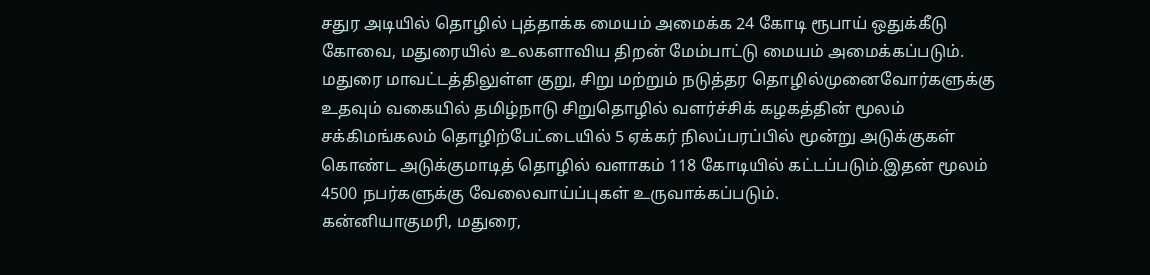சதுர அடியில் தொழில் புத்தாக்க மையம் அமைக்க 24 கோடி ரூபாய் ஒதுக்கீடு
கோவை, மதுரையில் உலகளாவிய திறன் மேம்பாட்டு மையம் அமைக்கப்படும்.
மதுரை மாவட்டத்திலுள்ள குறு, சிறு மற்றும் நடுத்தர தொழில்முனைவோர்களுக்கு உதவும் வகையில் தமிழ்நாடு சிறுதொழில் வளர்ச்சிக் கழகத்தின் மூலம்
சக்கிமங்கலம் தொழிற்பேட்டையில் 5 ஏக்கர் நிலப்பரப்பில் மூன்று அடுக்குகள் கொண்ட அடுக்குமாடித் தொழில் வளாகம் 118 கோடியில் கட்டப்படும்.இதன் மூலம் 4500 நபர்களுக்கு வேலைவாய்ப்புகள் உருவாக்கப்படும்.
கன்னியாகுமரி, மதுரை,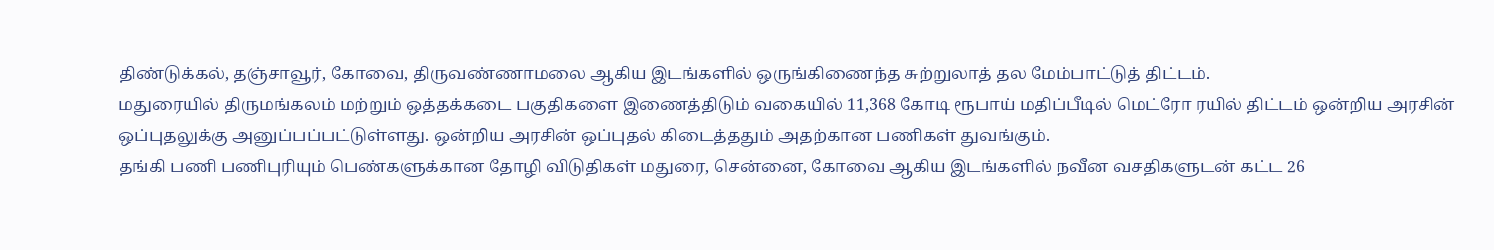திண்டுக்கல், தஞ்சாவூர், கோவை, திருவண்ணாமலை ஆகிய இடங்களில் ஒருங்கிணைந்த சுற்றுலாத் தல மேம்பாட்டுத் திட்டம்.
மதுரையில் திருமங்கலம் மற்றும் ஒத்தக்கடை பகுதிகளை இணைத்திடும் வகையில் 11,368 கோடி ரூபாய் மதிப்பீடில் மெட்ரோ ரயில் திட்டம் ஒன்றிய அரசின் ஒப்புதலுக்கு அனுப்பப்பட்டுள்ளது. ஒன்றிய அரசின் ஒப்புதல் கிடைத்ததும் அதற்கான பணிகள் துவங்கும்.
தங்கி பணி பணிபுரியும் பெண்களுக்கான தோழி விடுதிகள் மதுரை, சென்னை, கோவை ஆகிய இடங்களில் நவீன வசதிகளுடன் கட்ட 26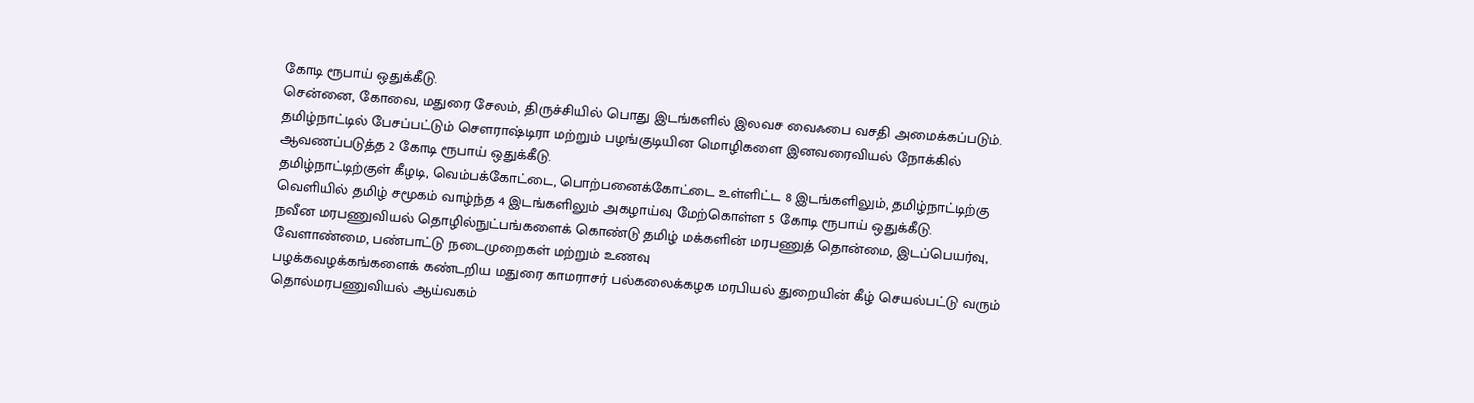கோடி ரூபாய் ஒதுக்கீடு.
சென்னை, கோவை, மதுரை சேலம், திருச்சியில் பொது இடங்களில் இலவச வைஃபை வசதி அமைக்கப்படும்.
தமிழ்நாட்டில் பேசப்பட்டும் சௌராஷ்டிரா மற்றும் பழங்குடியின மொழிகளை இனவரைவியல் நோக்கில் ஆவணப்படுத்த 2 கோடி ரூபாய் ஒதுக்கீடு.
தமிழ்நாட்டிற்குள் கீழடி, வெம்பக்கோட்டை, பொற்பனைக்கோட்டை உள்ளிட்ட 8 இடங்களிலும், தமிழ்நாட்டிற்கு வெளியில் தமிழ் சமூகம் வாழ்ந்த 4 இடங்களிலும் அகழாய்வு மேற்கொள்ள 5 கோடி ரூபாய் ஒதுக்கீடு.
நவீன மரபணுவியல் தொழில்நுட்பங்களைக் கொண்டு தமிழ் மக்களின் மரபணுத் தொன்மை, இடப்பெயர்வு, வேளாண்மை, பண்பாட்டு நடைமுறைகள் மற்றும் உணவு
பழக்கவழக்கங்களைக் கண்டறிய மதுரை காமராசர் பல்கலைக்கழக மரபியல் துறையின் கீழ் செயல்பட்டு வரும் தொல்மரபணுவியல் ஆய்வகம்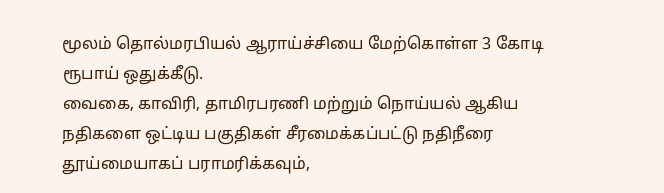மூலம் தொல்மரபியல் ஆராய்ச்சியை மேற்கொள்ள 3 கோடி ரூபாய் ஒதுக்கீடு.
வைகை, காவிரி, தாமிரபரணி மற்றும் நொய்யல் ஆகிய நதிகளை ஒட்டிய பகுதிகள் சீரமைக்கப்பட்டு நதிநீரை தூய்மையாகப் பராமரிக்கவும்,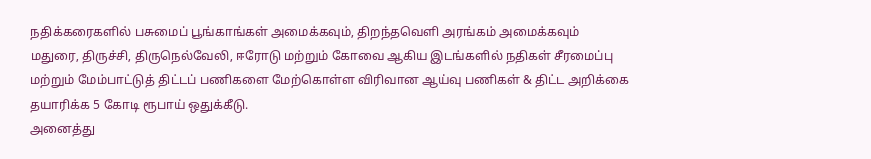நதிக்கரைகளில் பசுமைப் பூங்காங்கள் அமைக்கவும், திறந்தவெளி அரங்கம் அமைக்கவும் மதுரை, திருச்சி, திருநெல்வேலி, ஈரோடு மற்றும் கோவை ஆகிய இடங்களில் நதிகள் சீரமைப்பு மற்றும் மேம்பாட்டுத் திட்டப் பணிகளை மேற்கொள்ள விரிவான ஆய்வு பணிகள் & திட்ட அறிக்கை தயாரிக்க 5 கோடி ரூபாய் ஒதுக்கீடு.
அனைத்து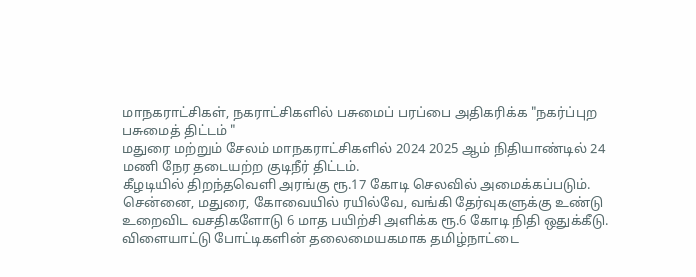மாநகராட்சிகள், நகராட்சிகளில் பசுமைப் பரப்பை அதிகரிக்க "நகர்ப்புற பசுமைத் திட்டம் "
மதுரை மற்றும் சேலம் மாநகராட்சிகளில் 2024 2025 ஆம் நிதியாண்டில் 24 மணி நேர தடையற்ற குடிநீர் திட்டம்.
கீழடியில் திறந்தவெளி அரங்கு ரூ.17 கோடி செலவில் அமைக்கப்படும்.
சென்னை, மதுரை, கோவையில் ரயில்வே, வங்கி தேர்வுகளுக்கு உண்டு உறைவிட வசதிகளோடு 6 மாத பயிற்சி அளிக்க ரூ.6 கோடி நிதி ஒதுக்கீடு.
விளையாட்டு போட்டிகளின் தலைமையகமாக தமிழ்நாட்டை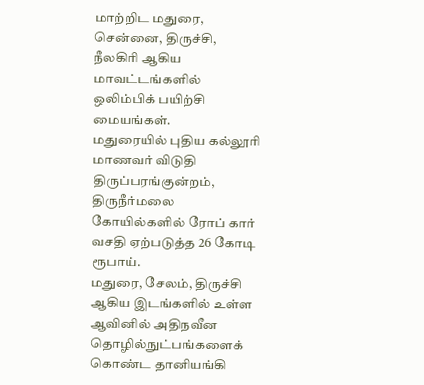மாற்றிட மதுரை, சென்னை, திருச்சி, நீலகிரி ஆகிய மாவட்டங்களில் ஒலிம்பிக் பயிற்சி மையங்கள்.
மதுரையில் புதிய கல்லூரி மாணவர் விடுதி
திருப்பரங்குன்றம், திருநீர்மலை கோயில்களில் ரோப் கார் வசதி ஏற்படுத்த 26 கோடி ரூபாய்.
மதுரை, சேலம், திருச்சி ஆகிய இடங்களில் உள்ள ஆவினில் அதிநவீன தொழில்நுட்பங்களைக் கொண்ட தானியங்கி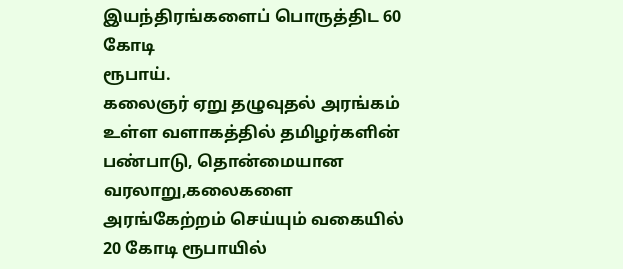இயந்திரங்களைப் பொருத்திட 60 கோடி
ரூபாய்.
கலைஞர் ஏறு தழுவுதல் அரங்கம் உள்ள வளாகத்தில் தமிழர்களின் பண்பாடு, தொன்மையான வரலாறு,கலைகளை அரங்கேற்றம் செய்யும் வகையில் 20 கோடி ரூபாயில்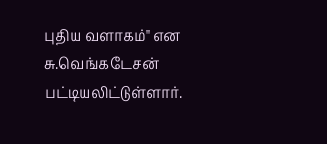புதிய வளாகம்" என சு.வெங்கடேசன் பட்டியலிட்டுள்ளார்.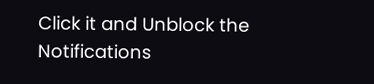Click it and Unblock the Notifications